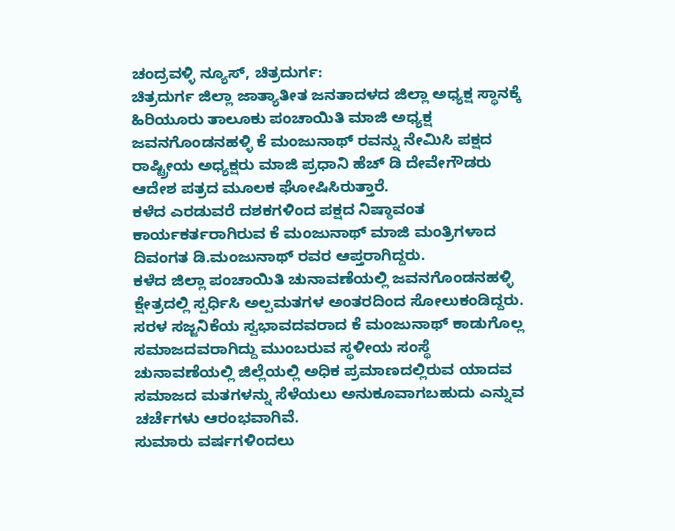ಚಂದ್ರವಳ್ಳಿ ನ್ಯೂಸ್, ಚಿತ್ರದುರ್ಗ:
ಚಿತ್ರದುರ್ಗ ಜಿಲ್ಲಾ ಜಾತ್ಯಾತೀತ ಜನತಾದಳದ ಜಿಲ್ಲಾ ಅಧ್ಯಕ್ಷ ಸ್ಥಾನಕ್ಕೆ ಹಿರಿಯೂರು ತಾಲೂಕು ಪಂಚಾಯಿತಿ ಮಾಜಿ ಅಧ್ಯಕ್ಷ ಜವನಗೊಂಡನಹಳ್ಳಿ ಕೆ ಮಂಜುನಾಥ್ ರವನ್ನು ನೇಮಿಸಿ ಪಕ್ಷದ ರಾಷ್ಟ್ರೀಯ ಅಧ್ಯಕ್ಷರು ಮಾಜಿ ಪ್ರಧಾನಿ ಹೆಚ್ ಡಿ ದೇವೇಗೌಡರು ಆದೇಶ ಪತ್ರದ ಮೂಲಕ ಘೋಷಿಸಿರುತ್ತಾರೆ.
ಕಳೆದ ಎರಡುವರೆ ದಶಕಗಳಿಂದ ಪಕ್ಷದ ನಿಷ್ಠಾವಂತ ಕಾರ್ಯಕರ್ತರಾಗಿರುವ ಕೆ ಮಂಜುನಾಥ್ ಮಾಜಿ ಮಂತ್ರಿಗಳಾದ ದಿವಂಗತ ಡಿ.ಮಂಜುನಾಥ್ ರವರ ಆಪ್ತರಾಗಿದ್ದರು.
ಕಳೆದ ಜಿಲ್ಲಾ ಪಂಚಾಯಿತಿ ಚುನಾವಣೆಯಲ್ಲಿ ಜವನಗೊಂಡನಹಳ್ಳಿ ಕ್ಷೇತ್ರದಲ್ಲಿ ಸ್ಪರ್ಧಿಸಿ ಅಲ್ಪಮತಗಳ ಅಂತರದಿಂದ ಸೋಲುಕಂಡಿದ್ದರು. ಸರಳ ಸಜ್ಜನಿಕೆಯ ಸ್ವಭಾವದವರಾದ ಕೆ ಮಂಜುನಾಥ್ ಕಾಡುಗೊಲ್ಲ ಸಮಾಜದವರಾಗಿದ್ದು ಮುಂಬರುವ ಸ್ಥಳೀಯ ಸಂಸ್ಥೆ ಚುನಾವಣೆಯಲ್ಲಿ ಜಿಲ್ಲೆಯಲ್ಲಿ ಅಧಿಕ ಪ್ರಮಾಣದಲ್ಲಿರುವ ಯಾದವ ಸಮಾಜದ ಮತಗಳನ್ನು ಸೆಳೆಯಲು ಅನುಕೂವಾಗಬಹುದು ಎನ್ನುವ ಚರ್ಚೆಗಳು ಆರಂಭವಾಗಿವೆ.
ಸುಮಾರು ವರ್ಷಗಳಿಂದಲು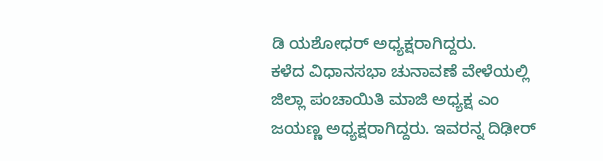ಡಿ ಯಶೋಧರ್ ಅಧ್ಯಕ್ಷರಾಗಿದ್ದರು.
ಕಳೆದ ವಿಧಾನಸಭಾ ಚುನಾವಣೆ ವೇಳೆಯಲ್ಲಿ ಜಿಲ್ಲಾ ಪಂಚಾಯಿತಿ ಮಾಜಿ ಅಧ್ಯಕ್ಷ ಎಂ ಜಯಣ್ಣ ಅಧ್ಯಕ್ಷರಾಗಿದ್ದರು. ಇವರನ್ನ ದಿಢೀರ್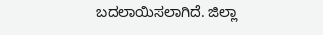ಬದಲಾಯಿಸಲಾಗಿದೆ. ಜಿಲ್ಲಾ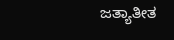ಜತ್ಯಾತೀತ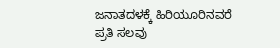ಜನಾತದಳಕ್ಕೆ ಹಿರಿಯೂರಿನವರೆ ಪ್ರತಿ ಸಲವು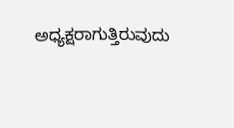ಅಧ್ಯಕ್ಷರಾಗುತ್ತಿರುವುದು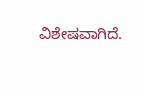ವಿಶೇಷವಾಗಿದೆ.